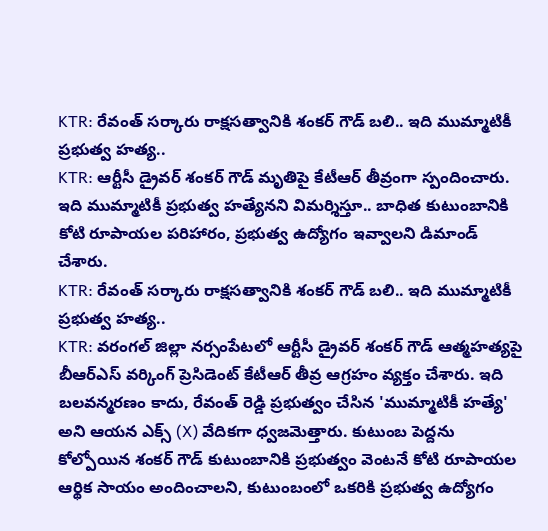KTR: రేవంత్ సర్కారు రాక్షసత్వానికి శంకర్ గౌడ్ బలి.. ఇది ముమ్మాటికీ ప్రభుత్వ హత్య..
KTR: ఆర్టీసీ డ్రైవర్ శంకర్ గౌడ్ మృతిపై కేటీఆర్ తీవ్రంగా స్పందించారు. ఇది ముమ్మాటికీ ప్రభుత్వ హత్యేనని విమర్శిస్తూ.. బాధిత కుటుంబానికి కోటి రూపాయల పరిహారం, ప్రభుత్వ ఉద్యోగం ఇవ్వాలని డిమాండ్ చేశారు.
KTR: రేవంత్ సర్కారు రాక్షసత్వానికి శంకర్ గౌడ్ బలి.. ఇది ముమ్మాటికీ ప్రభుత్వ హత్య..
KTR: వరంగల్ జిల్లా నర్సంపేటలో ఆర్టీసీ డ్రైవర్ శంకర్ గౌడ్ ఆత్మహత్యపై బీఆర్ఎస్ వర్కింగ్ ప్రెసిడెంట్ కేటీఆర్ తీవ్ర ఆగ్రహం వ్యక్తం చేశారు. ఇది బలవన్మరణం కాదు, రేవంత్ రెడ్డి ప్రభుత్వం చేసిన 'ముమ్మాటికీ హత్యే' అని ఆయన ఎక్స్ (X) వేదికగా ధ్వజమెత్తారు. కుటుంబ పెద్దను కోల్పోయిన శంకర్ గౌడ్ కుటుంబానికి ప్రభుత్వం వెంటనే కోటి రూపాయల ఆర్థిక సాయం అందించాలని, కుటుంబంలో ఒకరికి ప్రభుత్వ ఉద్యోగం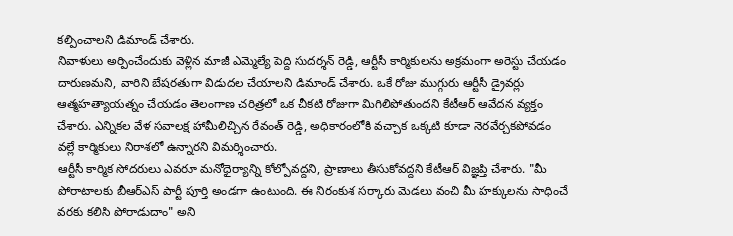కల్పించాలని డిమాండ్ చేశారు.
నివాళులు అర్పించేందుకు వెళ్లిన మాజీ ఎమ్మెల్యే పెద్ది సుదర్శన్ రెడ్డి, ఆర్టీసీ కార్మికులను అక్రమంగా అరెస్టు చేయడం దారుణమని, వారిని బేషరతుగా విడుదల చేయాలని డిమాండ్ చేశారు. ఒకే రోజు ముగ్గురు ఆర్టీసీ డ్రైవర్లు ఆత్మహత్యాయత్నం చేయడం తెలంగాణ చరిత్రలో ఒక చీకటి రోజుగా మిగిలిపోతుందని కేటీఆర్ ఆవేదన వ్యక్తం చేశారు. ఎన్నికల వేళ సవాలక్ష హామీలిచ్చిన రేవంత్ రెడ్డి, అధికారంలోకి వచ్చాక ఒక్కటి కూడా నెరవేర్చకపోవడం వల్లే కార్మికులు నిరాశలో ఉన్నారని విమర్శించారు.
ఆర్టీసీ కార్మిక సోదరులు ఎవరూ మనోధైర్యాన్ని కోల్పోవద్దని, ప్రాణాలు తీసుకోవద్దని కేటీఆర్ విజ్ఞప్తి చేశారు. "మీ పోరాటాలకు బీఆర్ఎస్ పార్టీ పూర్తి అండగా ఉంటుంది. ఈ నిరంకుశ సర్కారు మెడలు వంచి మీ హక్కులను సాధించే వరకు కలిసి పోరాడుదాం" అని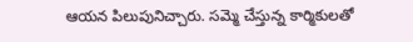ఆయన పిలుపునిచ్చారు. సమ్మె చేస్తున్న కార్మికులతో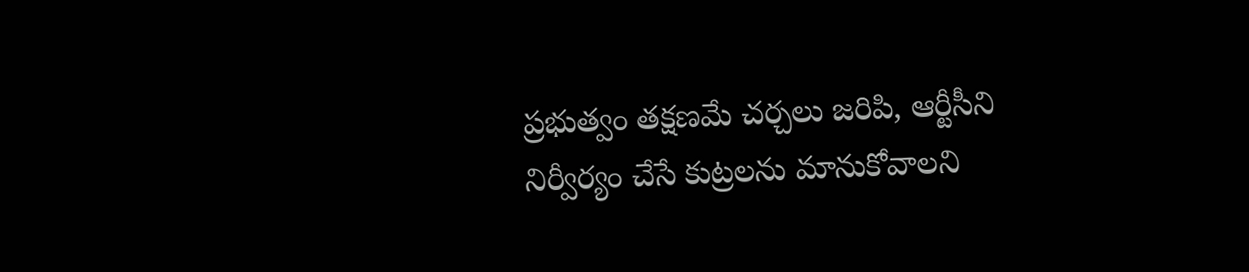ప్రభుత్వం తక్షణమే చర్చలు జరిపి, ఆర్టీసీని నిర్వీర్యం చేసే కుట్రలను మానుకోవాలని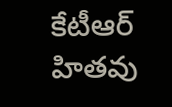కేటీఆర్ హితవు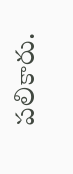పలికారు.